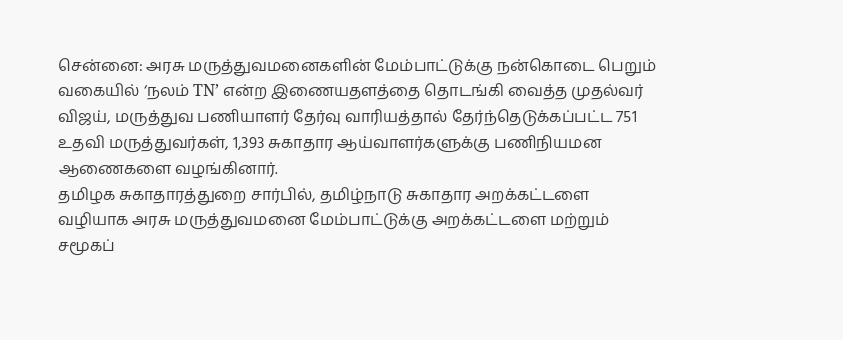சென்னை: அரசு மருத்துவமனைகளின் மேம்பாட்டுக்கு நன்கொடை பெறும் வகையில் ‘நலம் TN’ என்ற இணையதளத்தை தொடங்கி வைத்த முதல்வர் விஜய், மருத்துவ பணியாளர் தேர்வு வாரியத்தால் தேர்ந்தெடுக்கப்பட்ட 751 உதவி மருத்துவர்கள், 1,393 சுகாதார ஆய்வாளர்களுக்கு பணிநியமன ஆணைகளை வழங்கினார்.
தமிழக சுகாதாரத்துறை சார்பில், தமிழ்நாடு சுகாதார அறக்கட்டளை வழியாக அரசு மருத்துவமனை மேம்பாட்டுக்கு அறக்கட்டளை மற்றும் சமூகப்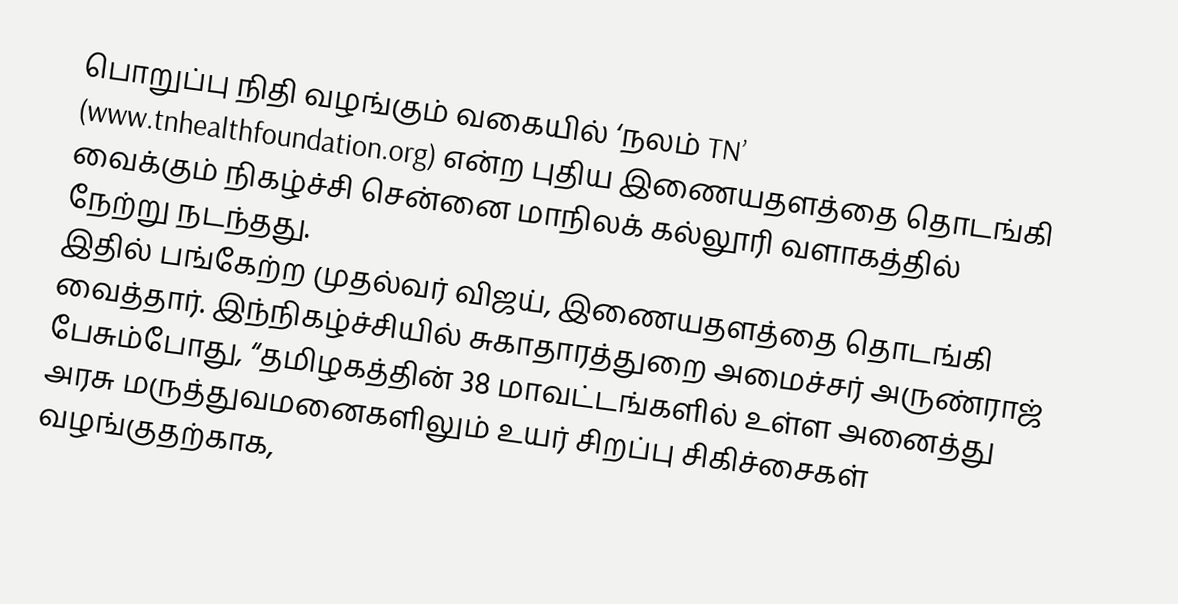பொறுப்பு நிதி வழங்கும் வகையில் ‘நலம் TN’ (www.tnhealthfoundation.org) என்ற புதிய இணையதளத்தை தொடங்கி வைக்கும் நிகழ்ச்சி சென்னை மாநிலக் கல்லூரி வளாகத்தில் நேற்று நடந்தது.
இதில் பங்கேற்ற முதல்வர் விஜய், இணையதளத்தை தொடங்கி வைத்தார். இந்நிகழ்ச்சியில் சுகாதாரத்துறை அமைச்சர் அருண்ராஜ் பேசும்போது, “தமிழகத்தின் 38 மாவட்டங்களில் உள்ள அனைத்து அரசு மருத்துவமனைகளிலும் உயர் சிறப்பு சிகிச்சைகள் வழங்குதற்காக,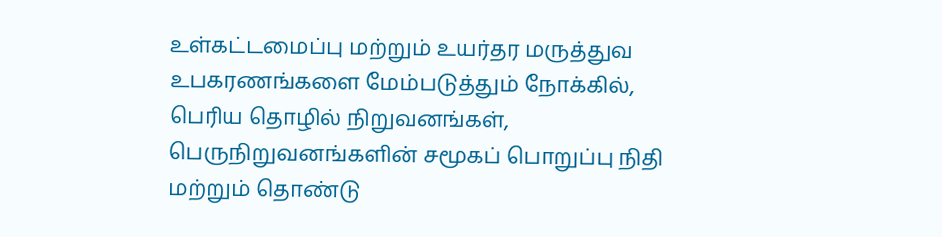உள்கட்டமைப்பு மற்றும் உயர்தர மருத்துவ உபகரணங்களை மேம்படுத்தும் நோக்கில், பெரிய தொழில் நிறுவனங்கள், பெருநிறுவனங்களின் சமூகப் பொறுப்பு நிதி மற்றும் தொண்டு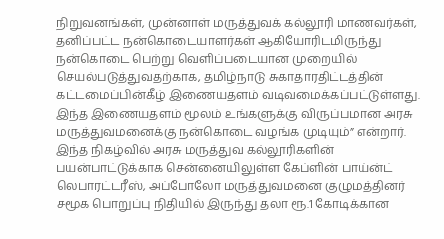நிறுவனங்கள், முன்னாள் மருத்துவக் கல்லூரி மாணவர்கள், தனிப்பட்ட நன்கொடையாளர்கள் ஆகியோரிடமிருந்து நன்கொடை பெற்று வெளிப்படையான முறையில் செயல்படுத்துவதற்காக, தமிழ்நாடு சுகாதாரதிட்டத்தின் கட்டமைப்பின்கீழ் இணையதளம் வடிவமைக்கப்பட்டுள்ளது.
இந்த இணையதளம் மூலம் உங்களுக்கு விருப்பமான அரசு மருத்துவமனைக்கு நன்கொடை வழங்க முடியும்” என்றார்.
இந்த நிகழ்வில் அரசு மருத்துவ கல்லூரிகளின் பயன்பாட்டுக்காக சென்னையிலுள்ள கேப்ளின் பாய்ன்ட் லெபாரட்டரீஸ், அப்போலோ மருத்துவமனை குழுமத்தினர் சமூக பொறுப்பு நிதியில் இருந்து தலா ரூ.1 கோடிக்கான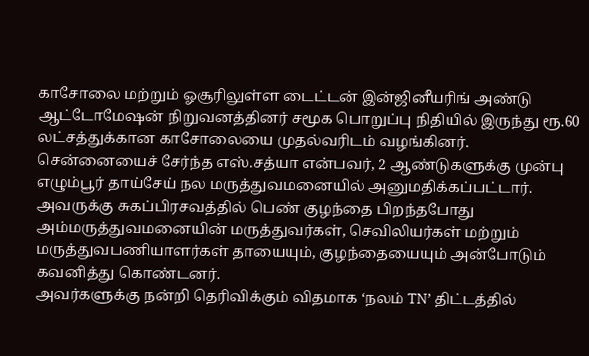காசோலை மற்றும் ஓசூரிலுள்ள டைட்டன் இன்ஜினீயரிங் அண்டு ஆட்டோமேஷன் நிறுவனத்தினர் சமூக பொறுப்பு நிதியில் இருந்து ரூ.60 லட்சத்துக்கான காசோலையை முதல்வரிடம் வழங்கினர்.
சென்னையைச் சேர்ந்த எஸ்.சத்யா என்பவர், 2 ஆண்டுகளுக்கு முன்பு எழும்பூர் தாய்சேய் நல மருத்துவமனையில் அனுமதிக்கப்பட்டார். அவருக்கு சுகப்பிரசவத்தில் பெண் குழந்தை பிறந்தபோது அம்மருத்துவமனையின் மருத்துவர்கள், செவிலியர்கள் மற்றும் மருத்துவபணியாளர்கள் தாயையும், குழந்தையையும் அன்போடும் கவனித்து கொண்டனர்.
அவர்களுக்கு நன்றி தெரிவிக்கும் விதமாக ‘நலம் TN’ திட்டத்தில்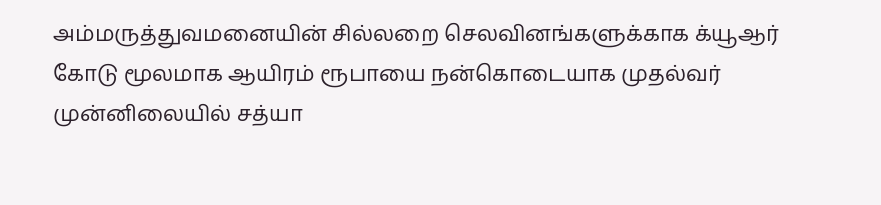அம்மருத்துவமனையின் சில்லறை செலவினங்களுக்காக க்யூஆர் கோடு மூலமாக ஆயிரம் ரூபாயை நன்கொடையாக முதல்வர் முன்னிலையில் சத்யா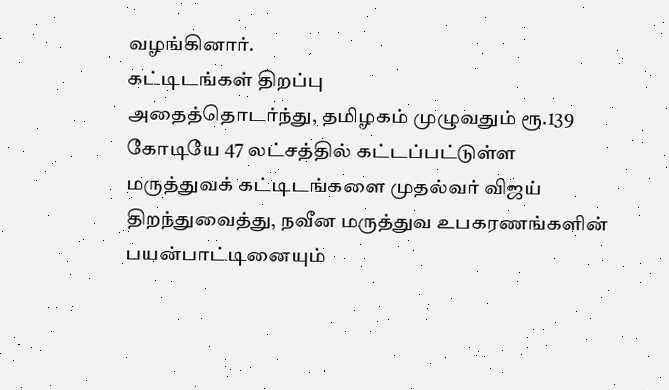வழங்கினார்.
கட்டிடங்கள் திறப்பு
அதைத்தொடர்ந்து, தமிழகம் முழுவதும் ரூ.139 கோடியே 47 லட்சத்தில் கட்டப்பட்டுள்ள மருத்துவக் கட்டிடங்களை முதல்வர் விஜய் திறந்துவைத்து, நவீன மருத்துவ உபகரணங்களின் பயன்பாட்டினையும்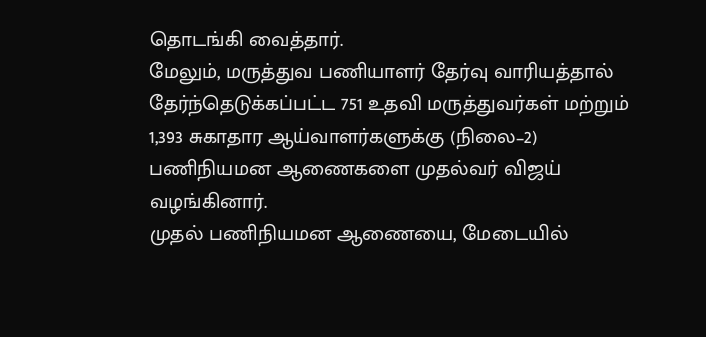தொடங்கி வைத்தார்.
மேலும், மருத்துவ பணியாளர் தேர்வு வாரியத்தால் தேர்ந்தெடுக்கப்பட்ட 751 உதவி மருத்துவர்கள் மற்றும் 1,393 சுகாதார ஆய்வாளர்களுக்கு (நிலை–2) பணிநியமன ஆணைகளை முதல்வர் விஜய் வழங்கினார்.
முதல் பணிநியமன ஆணையை, மேடையில்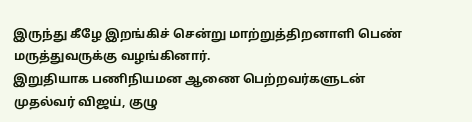இருந்து கீழே இறங்கிச் சென்று மாற்றுத்திறனாளி பெண் மருத்துவருக்கு வழங்கினார்.
இறுதியாக பணிநியமன ஆணை பெற்றவர்களுடன் முதல்வர் விஜய், குழு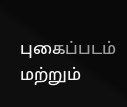புகைப்படம் மற்றும்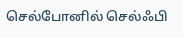செல்போனில் செல்ஃபி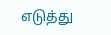எடுத்து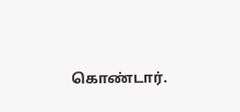கொண்டார்.